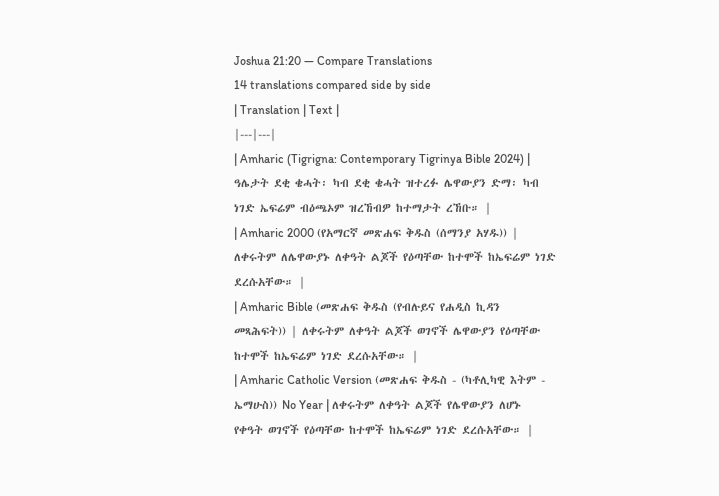Joshua 21:20 — Compare Translations
14 translations compared side by side
| Translation | Text |
|---|---|
| Amharic (Tigrigna: Contemporary Tigrinya Bible 2024) | ዓሌታት ደቂ ቄሓት፡ ካብ ደቂ ቄሓት ዝተረፉ ሌዋውያን ድማ፡ ካብ ነገድ ኤፍሬም ብዕጫኦም ዝረኸብዎ ከተማታት ረኸቡ። |
| Amharic 2000 (የአማርኛ መጽሐፍ ቅዱስ (ሰማንያ አሃዱ)) | ለቀሩትም ለሌዋውያኑ ለቀዓት ልጆች የዕጣቸው ከተሞች ከኤፍሬም ነገድ ደረሱአቸው። |
| Amharic Bible (መጽሐፍ ቅዱስ (የብሉይና የሐዲስ ኪዳን መጻሕፍት)) | ለቀሩትም ለቀዓት ልጆች ወገኖች ሌዋውያን የዕጣቸው ከተሞች ከኤፍሬም ነገድ ደረሱአቸው። |
| Amharic Catholic Version (መጽሐፍ ቅዱስ - (ካቶሊካዊ እትም - ኤማሁስ)) No Year | ለቀሩትም ለቀዓት ልጆች የሌዋውያን ለሆኑ የቀዓት ወገኖች የዕጣቸው ከተሞች ከኤፍሬም ነገድ ደረሱአቸው። |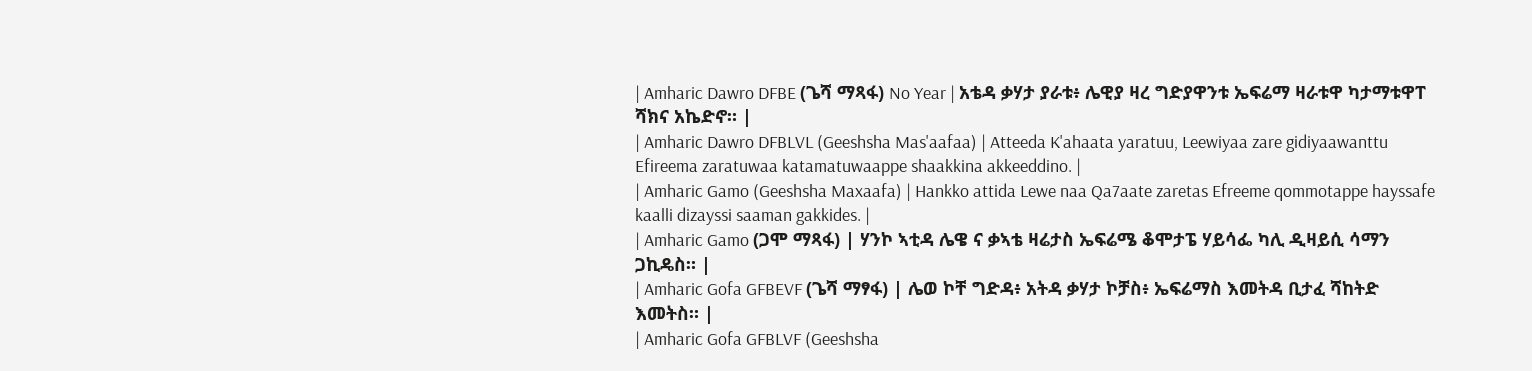| Amharic Dawro DFBE (ጌሻ ማጻፋ) No Year | አቴዳ ቃሃታ ያራቱ፥ ሌዊያ ዛረ ግድያዋንቱ ኤፍሬማ ዛራቱዋ ካታማቱዋፐ ሻክና አኬድኖ። |
| Amharic Dawro DFBLVL (Geeshsha Mas'aafaa) | Atteeda K'ahaata yaratuu, Leewiyaa zare gidiyaawanttu Efireema zaratuwaa katamatuwaappe shaakkina akkeeddino. |
| Amharic Gamo (Geeshsha Maxaafa) | Hankko attida Lewe naa Qa7aate zaretas Efreeme qommotappe hayssafe kaalli dizayssi saaman gakkides. |
| Amharic Gamo (ጋሞ ማጻፋ) | ሃንኮ ኣቲዳ ሌዌ ና ቃኣቴ ዛሬታስ ኤፍሬሜ ቆሞታፔ ሃይሳፌ ካሊ ዲዛይሲ ሳማን ጋኪዴስ። |
| Amharic Gofa GFBEVF (ጌሻ ማፃፋ) | ሌወ ኮቸ ግድዳ፥ አትዳ ቃሃታ ኮቻስ፥ ኤፍሬማስ እመትዳ ቢታፈ ሻከትድ እመትስ። |
| Amharic Gofa GFBLVF (Geeshsha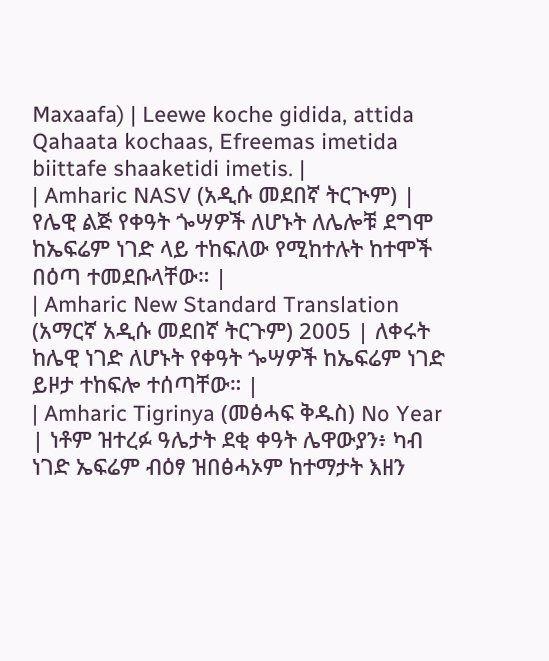Maxaafa) | Leewe koche gidida, attida Qahaata kochaas, Efreemas imetida biittafe shaaketidi imetis. |
| Amharic NASV (አዲሱ መደበኛ ትርጒም) | የሌዊ ልጅ የቀዓት ጐሣዎች ለሆኑት ለሌሎቹ ደግሞ ከኤፍሬም ነገድ ላይ ተከፍለው የሚከተሉት ከተሞች በዕጣ ተመደቡላቸው። |
| Amharic New Standard Translation (አማርኛ አዲሱ መደበኛ ትርጉም) 2005 | ለቀሩት ከሌዊ ነገድ ለሆኑት የቀዓት ጐሣዎች ከኤፍሬም ነገድ ይዞታ ተከፍሎ ተሰጣቸው። |
| Amharic Tigrinya (መፅሓፍ ቅዱስ) No Year | ነቶም ዝተረፉ ዓሌታት ደቂ ቀዓት ሌዋውያን፥ ካብ ነገድ ኤፍሬም ብዕፃ ዝበፅሓኦም ከተማታት እዘን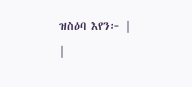ዝስዕባ እየን፦ |
|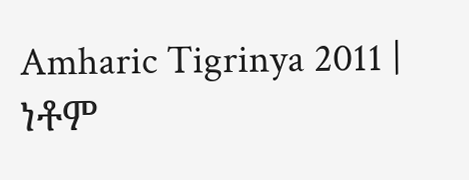Amharic Tigrinya 2011 | ነቶም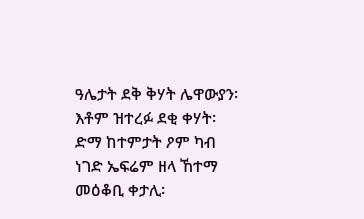ዓሌታት ደቅ ቅሃት ሌዋውያን፡ እቶም ዝተረፉ ደቂ ቀሃት፡ ድማ ከተምታት ዖም ካብ ነገድ ኤፍሬም ዘላ ኸተማ መዕቆቢ ቀታሊ፡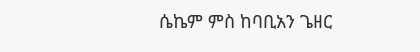ሴኬም ምስ ከባቢአን ጌዘር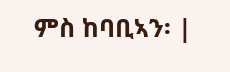ምስ ከባቢኣን፡ |